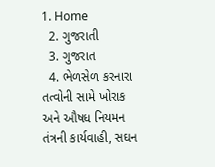1. Home
  2. ગુજરાતી
  3. ગુજરાત
  4. ભેળસેળ કરનારા તત્વોની સામે ખોરાક અને ઔષધ નિયમન તંત્રની કાર્યવાહી, સઘન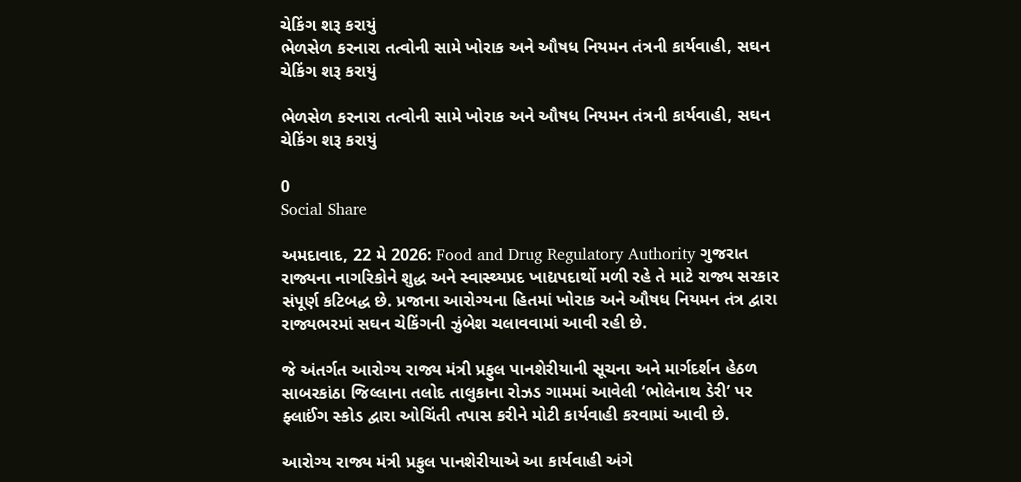ચેકિંગ શરૂ કરાયું
ભેળસેળ કરનારા તત્વોની સામે ખોરાક અને ઔષધ નિયમન તંત્રની કાર્યવાહી, સઘન ચેકિંગ શરૂ કરાયું

ભેળસેળ કરનારા તત્વોની સામે ખોરાક અને ઔષધ નિયમન તંત્રની કાર્યવાહી, સઘન ચેકિંગ શરૂ કરાયું

0
Social Share

અમદાવાદ, 22 મે 2026: Food and Drug Regulatory Authority ગુજરાત રાજ્યના નાગરિકોને શુદ્ધ અને સ્વાસ્થ્યપ્રદ ખાદ્યપદાર્થો મળી રહે તે માટે રાજ્ય સરકાર સંપૂર્ણ કટિબદ્ધ છે. પ્રજાના આરોગ્યના હિતમાં ખોરાક અને ઔષધ નિયમન તંત્ર દ્વારા રાજ્યભરમાં સઘન ચેકિંગની ઝુંબેશ ચલાવવામાં આવી રહી છે.

જે અંતર્ગત આરોગ્ય રાજ્ય મંત્રી પ્રફુલ પાનશેરીયાની સૂચના અને માર્ગદર્શન હેઠળ સાબરકાંઠા જિલ્લાના તલોદ તાલુકાના રોઝડ ગામમાં આવેલી ‘ભોલેનાથ ડેરી’ પર ફ્લાઈંગ સ્કોડ દ્વારા ઓચિંતી તપાસ કરીને મોટી કાર્યવાહી કરવામાં આવી છે.

આરોગ્ય રાજ્ય મંત્રી પ્રફુલ પાનશેરીયાએ આ કાર્યવાહી અંગે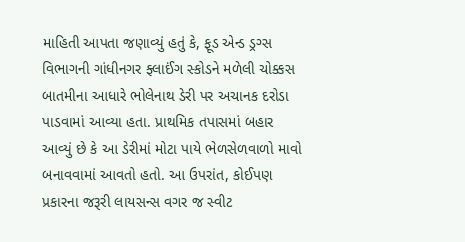માહિતી આપતા જણાવ્યું હતું કે, ફૂડ એન્ડ ડ્રગ્સ વિભાગની ગાંધીનગર ફ્લાઈંગ સ્કોડને મળેલી ચોક્કસ બાતમીના આધારે ભોલેનાથ ડેરી પર અચાનક દરોડા પાડવામાં આવ્યા હતા. પ્રાથમિક તપાસમાં બહાર આવ્યું છે કે આ ડેરીમાં મોટા પાયે ભેળસેળવાળો માવો બનાવવામાં આવતો હતો. આ ઉપરાંત, કોઈપણ પ્રકારના જરૂરી લાયસન્સ વગર જ સ્વીટ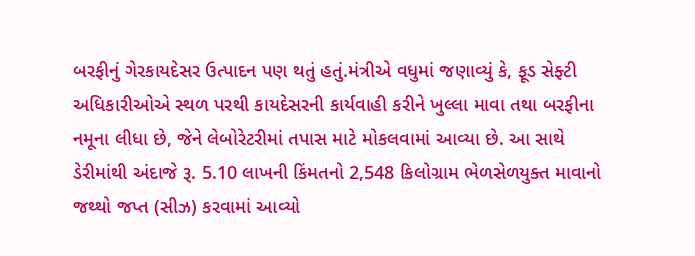બરફીનું ગેરકાયદેસર ઉત્પાદન પણ થતું હતું.મંત્રીએ વધુમાં જણાવ્યું કે, ફૂડ સેફ્ટી અધિકારીઓએ સ્થળ પરથી કાયદેસરની કાર્યવાહી કરીને ખુલ્લા માવા તથા બરફીના નમૂના લીધા છે, જેને લેબોરેટરીમાં તપાસ માટે મોકલવામાં આવ્યા છે. આ સાથે ડેરીમાંથી અંદાજે રૂ. 5.10 લાખની કિંમતનો 2,548 કિલોગ્રામ ભેળસેળયુક્ત માવાનો જથ્થો જપ્ત (સીઝ) કરવામાં આવ્યો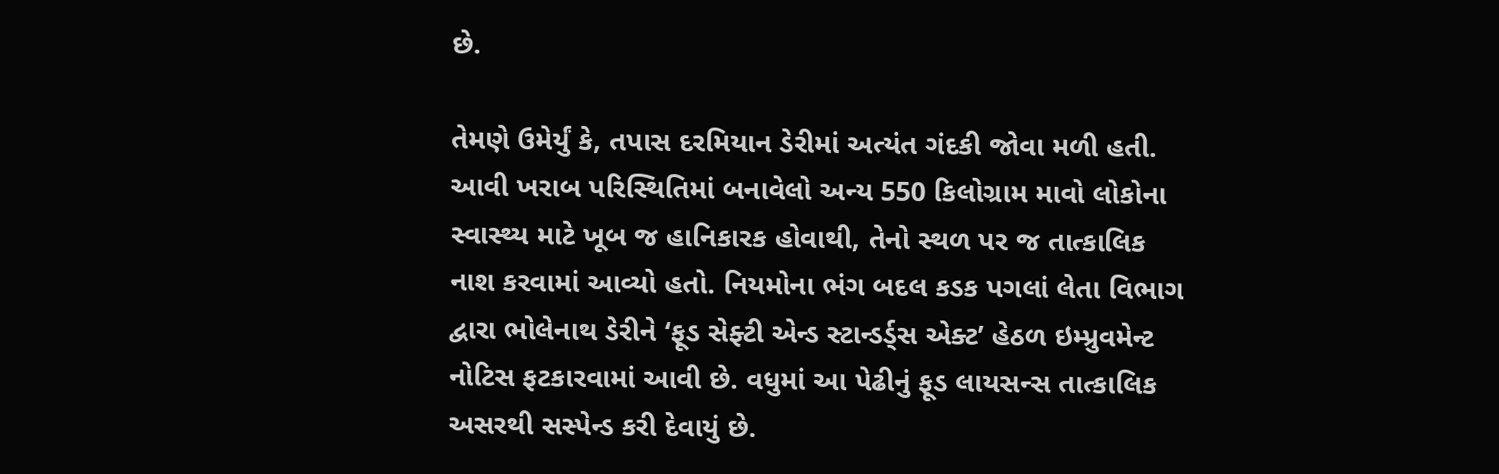છે.

તેમણે ઉમેર્યું કે, તપાસ દરમિયાન ડેરીમાં અત્યંત ગંદકી જોવા મળી હતી. આવી ખરાબ પરિસ્થિતિમાં બનાવેલો અન્ય 550 કિલોગ્રામ માવો લોકોના સ્વાસ્થ્ય માટે ખૂબ જ હાનિકારક હોવાથી, તેનો સ્થળ પર જ તાત્કાલિક નાશ કરવામાં આવ્યો હતો. નિયમોના ભંગ બદલ કડક પગલાં લેતા વિભાગ દ્વારા ભોલેનાથ ડેરીને ‘ફૂડ સેફ્ટી એન્ડ સ્ટાન્ડર્ડ્સ એક્ટ’ હેઠળ ઇમ્પ્રુવમેન્ટ નોટિસ ફટકારવામાં આવી છે. વધુમાં આ પેઢીનું ફૂડ લાયસન્સ તાત્કાલિક અસરથી સસ્પેન્ડ કરી દેવાયું છે.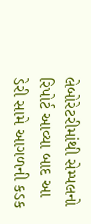લેબોરેટરીમાંથી સેમ્પલનો રિપોર્ટ આવ્યા બાદ આ ડેરી સામે આગળની કડક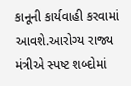કાનૂની કાર્યવાહી કરવામાં આવશે.આરોગ્ય રાજ્ય મંત્રીએ સ્પષ્ટ શબ્દોમાં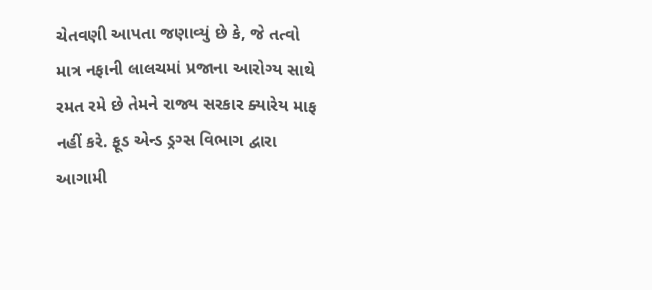ચેતવણી આપતા જણાવ્યું છે કે, જે તત્વો માત્ર નફાની લાલચમાં પ્રજાના આરોગ્ય સાથે રમત રમે છે તેમને રાજ્ય સરકાર ક્યારેય માફ નહીં કરે. ફૂડ એન્ડ ડ્રગ્સ વિભાગ દ્વારા આગામી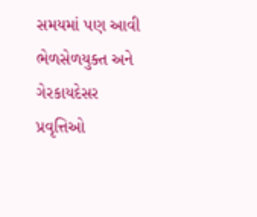સમયમાં પણ આવી ભેળસેળયુક્ત અને ગેરકાયદેસર પ્રવૃત્તિઓ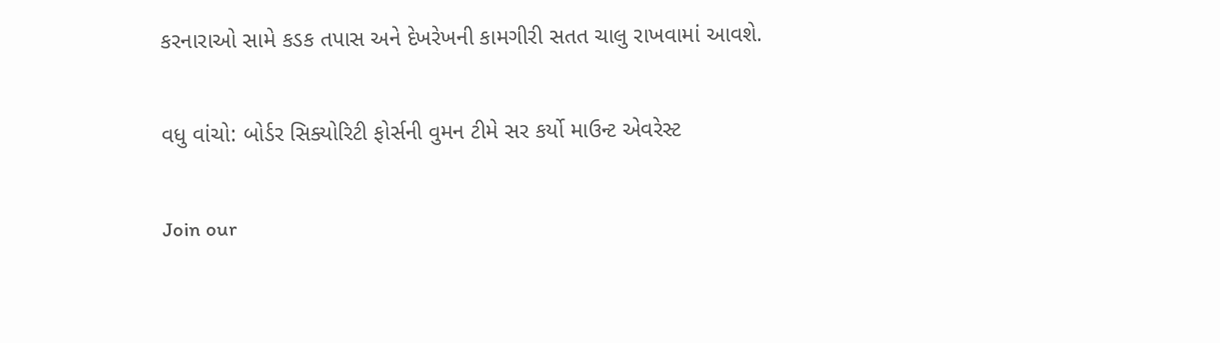કરનારાઓ સામે કડક તપાસ અને દેખરેખની કામગીરી સતત ચાલુ રાખવામાં આવશે.

વધુ વાંચો: બોર્ડર સિક્યોરિટી ફોર્સની વુમન ટીમે સર કર્યો માઉન્ટ એવરેસ્ટ

Join our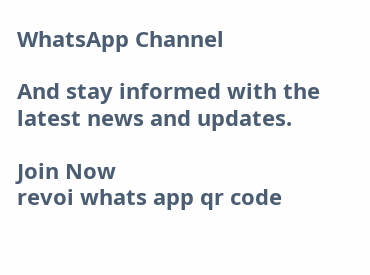WhatsApp Channel

And stay informed with the latest news and updates.

Join Now
revoi whats app qr code